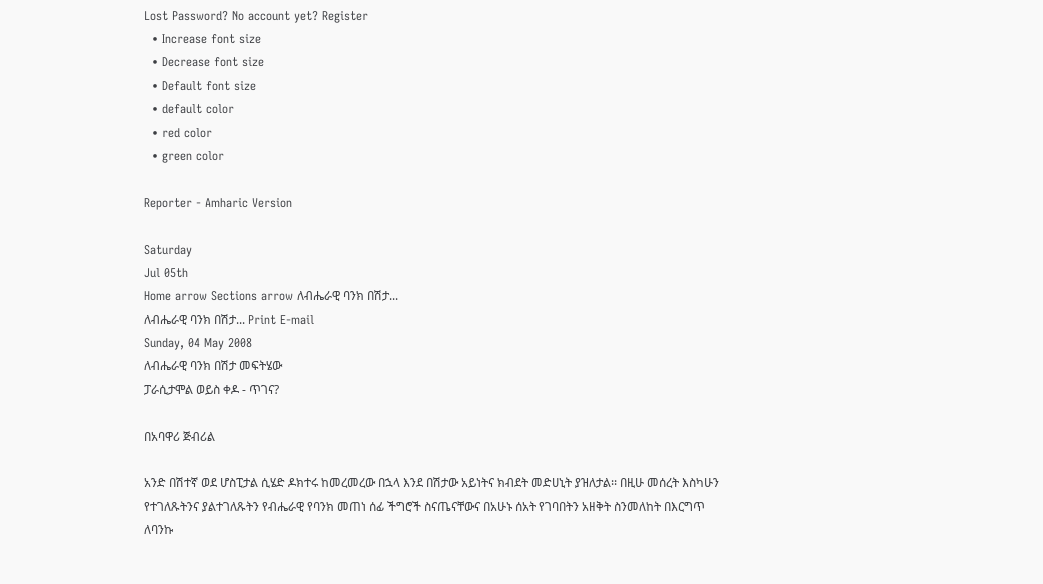Lost Password? No account yet? Register
  • Increase font size
  • Decrease font size
  • Default font size
  • default color
  • red color
  • green color

Reporter - Amharic Version

Saturday
Jul 05th
Home arrow Sections arrow ለብሔራዊ ባንክ በሽታ...
ለብሔራዊ ባንክ በሽታ... Print E-mail
Sunday, 04 May 2008
ለብሔራዊ ባንክ በሽታ መፍትሄው
ፓራሲታሞል ወይስ ቀዶ - ጥገና?

በአባዋሪ ጅብሪል

አንድ በሽተኛ ወደ ሆስፒታል ሲሄድ ዶክተሩ ከመረመረው በኋላ እንደ በሽታው አይነትና ክብደት መድሀኒት ያዝለታል፡፡ በዚሁ መሰረት እስካሁን የተገለጹትንና ያልተገለጹትን የብሔራዊ የባንክ መጠነ ሰፊ ችግሮች ስናጤናቸውና በአሁኑ ሰአት የገባበትን አዘቅት ስንመለከት በእርግጥ ለባንኩ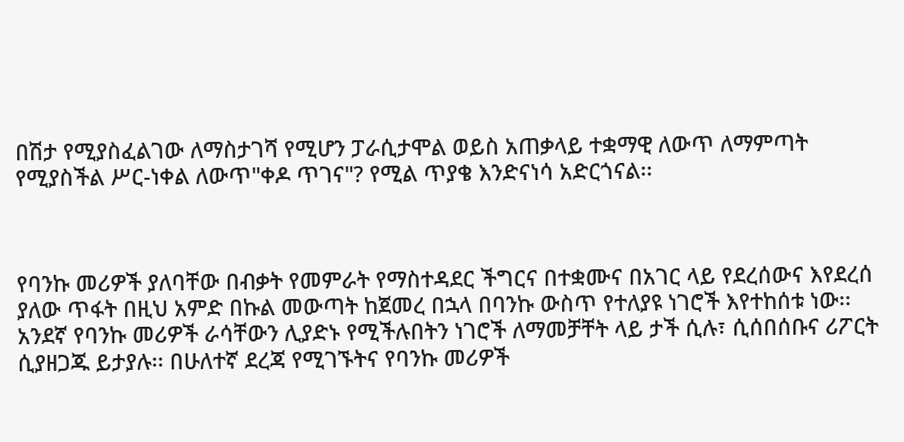በሽታ የሚያስፈልገው ለማስታገሻ የሚሆን ፓራሲታሞል ወይስ አጠቃላይ ተቋማዊ ለውጥ ለማምጣት የሚያስችል ሥር-ነቀል ለውጥ"ቀዶ ጥገና"? የሚል ጥያቄ እንድናነሳ አድርጎናል፡፡



የባንኩ መሪዎች ያለባቸው በብቃት የመምራት የማስተዳደር ችግርና በተቋሙና በአገር ላይ የደረሰውና እየደረሰ ያለው ጥፋት በዚህ አምድ በኩል መውጣት ከጀመረ በኋላ በባንኩ ውስጥ የተለያዩ ነገሮች እየተከሰቱ ነው፡፡ አንደኛ የባንኩ መሪዎች ራሳቸውን ሊያድኑ የሚችሉበትን ነገሮች ለማመቻቸት ላይ ታች ሲሉ፣ ሲሰበሰቡና ሪፖርት ሲያዘጋጁ ይታያሉ፡፡ በሁለተኛ ደረጃ የሚገኙትና የባንኩ መሪዎች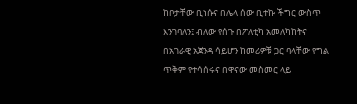ከቦታቸው ቢነሱና በሌላ ሰው ቢተኩ ችግር ውስጥ እንገባለን፤ ብለው የሰጉ በፖለቲካ አመለካከትና በአገራዊ አጀንዳ ሳይሆን ከመሪዎቹ ጋር ባላቸው የግል ጥቅም የተሳሰሩና በዋናው መስመር ላይ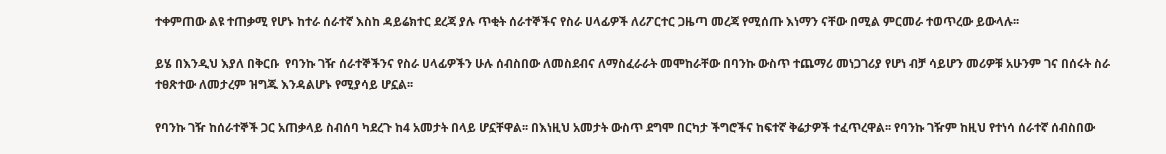ተቀምጠው ልዩ ተጠቃሚ የሆኑ ከተራ ሰራተኛ እስከ ዳይሬክተር ደረጃ ያሉ ጥቂት ሰራተኞችና የስራ ሀላፊዎች ለሪፖርተር ጋዜጣ መረጃ የሚሰጡ እነማን ናቸው በሚል ምርመራ ተወጥረው ይውላሉ፡፡

ይሄ በእንዲህ እያለ በቅርቡ  የባንኩ ገዥ ሰራተኞችንና የስራ ሀላፊዎችን ሁሉ ሰብስበው ለመስደብና ለማስፈራራት መሞከራቸው በባንኩ ውስጥ ተጨማሪ መነጋገሪያ የሆነ ብቻ ሳይሆን መሪዎቹ አሁንም ገና በሰሩት ስራ ተፀጽተው ለመታረም ዝግጁ እንዳልሆኑ የሚያሳይ ሆኗል፡፡

የባንኩ ገዥ ከሰራተኞች ጋር አጠቃላይ ስብሰባ ካደረጉ ከ4 አመታት በላይ ሆኗቸዋል፡፡ በእነዚህ አመታት ውስጥ ደግሞ በርካታ ችግሮችና ከፍተኛ ቅሬታዎች ተፈጥረዋል፡፡ የባንኩ ገዥም ከዚህ የተነሳ ሰራተኛ ሰብስበው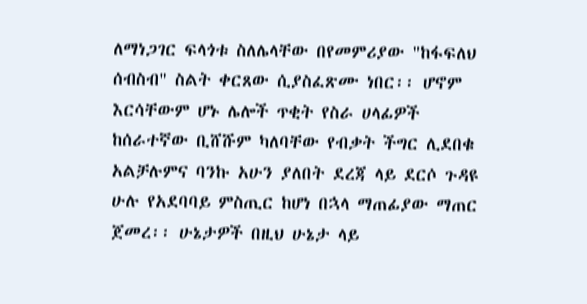ለማነጋገር ፍላጎቱ ስለሌላቸው በየመምሪያው "ከፋፍለህ ሰብስብ" ስልት ቀርጸው ሲያስፈጽሙ ነበር፡፡ ሆኖም እርሳቸውም ሆኑ ሌሎች ጥቂት የስራ ሀላፊዎች ከሰራተኛው ቢሸሹም ካለባቸው የብቃት ችግር ሊደበቁ አልቻሉምና ባንኩ አሁን ያለበት ደረጃ ላይ ደርሶ ጉዳዩ ሁሉ የአደባባይ ምስጢር ከሆነ በኋላ ማጠፊያው ማጠር ጀመረ፡፡ ሁኔታዎች በዚህ ሁኔታ ላይ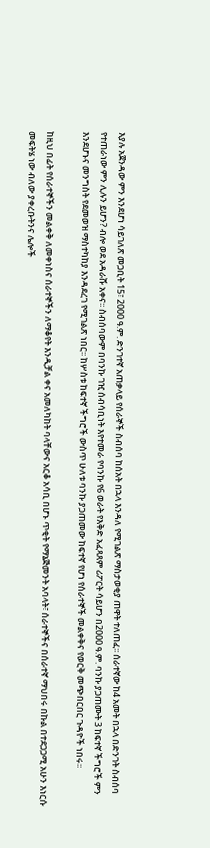እያሉ አጀንዳው ምን እንደሆነ ሳይገለጽ መጋቢት 15፣ 2000 ዓ.ም. ድንገተኛ አጠቃላይ የሰራኞች ስብሰባ ከሰአት በኋላ እንዳለ የሚገልጽ ማስታወቂያ ጠዋት ተለጠፈ፡፡ ሰራተኛው ከ4 አመት በኋላ በድንገት ስብሰባ የተጠራነው ምን ሊሉን ይሆን? ብሎ ወደ አዳራሹ አቀና፡፡ ስብሰባውም በባንኩ ገዢ ሰብሳቢነት እየተመራ የባንኩ የ6 ወራት የእቅድ አፈጻጸም ሪፖርት ሳይሆን በ2000 ዓ.ም. ባንኩ ያጋጠሙት 3 ከፍተኛ ችግሮች ምን እንደሆኑና መንግስት የደመወዝ ማስተካከያ እንዳደረገ የሚገልጽ ነበር፡፡ ከሦስቱ ከፍተኛ ችግሮች ውስጥ ሁለቱ ባንኩ ያጋጠመው ከፍተኛ የሆነ የሰራተኞች መልቀቅና የወርቅ መጭበርበር ጉዳዮች ነበሩ፡፡

ከዚህ በፊት የሰራተኞችን መልቀቅ ለመቀነስና ሰራተኞችን ለማቆየት እንዲቻል ቀና አመለካከት ባላቸውና አርቆ አሳቢ በሆኑ ጥቂት የማኔጅመንት አባላት፣ ሰራተኞችና በሰራተኛ ማህበሩ በኩል በተደጋጋሚ አሁን እነርሱ መፍትሄ ነው ብለው ያቀረቡትንና ሌሎች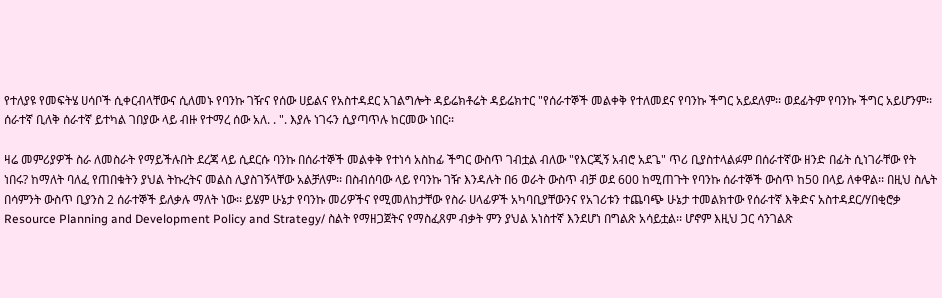የተለያዩ የመፍትሄ ሀሳቦች ሲቀርብላቸውና ሲለመኑ የባንኩ ገዥና የሰው ሀይልና የአስተዳደር አገልግሎት ዳይሬክቶሬት ዳይሬክተር "የሰራተኞች መልቀቅ የተለመደና የባንኩ ችግር አይደለም፡፡ ወደፊትም የባንኩ ችግር አይሆንም፡፡ ሰራተኛ ቢለቅ ሰራተኛ ይተካል ገበያው ላይ ብዙ የተማረ ሰው አለ. . ". እያሉ ነገሩን ሲያጣጥሉ ከርመው ነበር፡፡

ዛሬ መምሪያዎች ስራ ለመስራት የማይችሉበት ደረጃ ላይ ሲደርሱ ባንኩ በሰራተኞች መልቀቅ የተነሳ አስከፊ ችግር ውስጥ ገብቷል ብለው "የእርጂኝ አብሮ አደጌ" ጥሪ ቢያስተላልፉም በሰራተኛው ዘንድ በፊት ሲነገራቸው የት ነበሩ? ከማለት ባለፈ የጠበቁትን ያህል ትኩረትና መልስ ሊያስገኝላቸው አልቻለም፡፡ በስብሰባው ላይ የባንኩ ገዥ እንዳሉት በ6 ወራት ውስጥ ብቻ ወደ 600 ከሚጠጉት የባንኩ ሰራተኞች ውስጥ ከ50 በላይ ለቀዋል፡፡ በዚህ ስሌት በሳምንት ውስጥ ቢያንስ 2 ሰራተኞች ይለቃሉ ማለት ነው፡፡ ይሄም ሁኔታ የባንኩ መሪዎችና የሚመለከታቸው የስራ ሀላፊዎች አካባቢያቸውንና የአገሪቱን ተጨባጭ ሁኔታ ተመልክተው የሰራተኛ እቅድና አስተዳደር/ሃበቂሮቃ Resource Planning and Development Policy and Strategy/ ስልት የማዘጋጀትና የማስፈጸም ብቃት ምን ያህል አነስተኛ እንደሆነ በግልጽ አሳይቷል፡፡ ሆኖም እዚህ ጋር ሳንገልጽ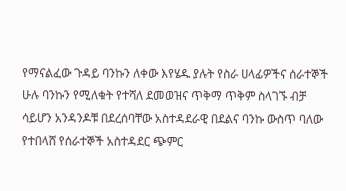የማናልፈው ጉዳይ ባንኩን ለቀው እየሄዱ ያሉት የስራ ሀላፊዎችና ሰራተኞች ሁሉ ባንኩን የሚለቁት የተሻለ ደመወዝና ጥቅማ ጥቅም ስላገኙ ብቻ ሳይሆን አንዳንዶቹ በደረሰባቸው አስተዳደራዊ በደልና ባንኩ ውስጥ ባለው የተበላሸ የሰራተኞች አስተዳደር ጭምር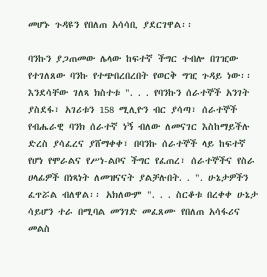መሆኑ ጉዳዩን የበለጠ አሳሳቢ ያደርገዋል፡፡

ባንኩን ያጋጠመው ሌላው ከፍተኛ ችግር ተብሎ በገዢው የተገለጸው ባንኩ የተጭበረበረበት የወርቅ ግዢ ጉዳይ ነው፡፡ እንደሳቸው ገለጻ ክስተቱ ". . . የባንኩን ሰራተኞች አንገት ያስደፋ፣ አገሪቱን 158 ሚሊዮን ብር ያሳጣ፣ ሰራተኞች የብሔራዊ ባንክ ሰራተኛ ነኝ ብለው ለመናገር እስከማይችሉ ድረስ ያሳፈረና ያሸማቀቀ፣ በባንኩ ሰራተኞች ላይ ከፍተኛ የሆነ የሞራልና የሥነ-ልቦና ችግር የፈጠረ፣ ሰራተኞችና የስራ ሀላፊዎች በነጻነት ለመዝናናት ያልቻሉበት. . ". ሁኔታዎችን ፈጥሯል ብለዋል፡፡ አክለውም ". . . ስርቆቱ በረቀቀ ሁኔታ ሳይሆን ተራ በሚባል መንገድ መፈጸሙ የበለጠ አሳፋሪና መልስ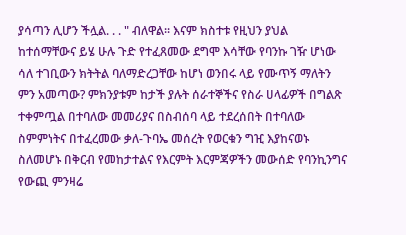ያሳጣን ሊሆን ችሏል. . . " ብለዋል፡፡ እናም ክስተቱ የዚህን ያህል ከተሰማቸውና ይሄ ሁሉ ጉድ የተፈጸመው ደግሞ እሳቸው የባንኩ ገዥ ሆነው ሳለ ተገቢውን ክትትል ባለማድረጋቸው ከሆነ ወንበሩ ላይ የሙጥኝ ማለትን ምን አመጣው? ምክንያቱም ከታች ያሉት ሰራተኞችና የስራ ሀላፊዎች በግልጽ ተቀምጧል በተባለው መመሪያና በስብሰባ ላይ ተደረሰበት በተባለው ስምምነትና በተፈረመው ቃለ-ጉባኤ መሰረት የወርቁን ግዢ እያከናወኑ ስለመሆኑ በቅርብ የመከታተልና የእርምት እርምጃዎችን መውሰድ የባንኪንግና የውጪ ምንዛሬ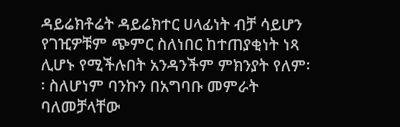ዳይሬክቶሬት ዳይሬክተር ሀላፊነት ብቻ ሳይሆን የገዢዎቹም ጭምር ስለነበር ከተጠያቂነት ነጻ ሊሆኑ የሚችሉበት አንዳንችም ምክንያት የለም፡፡ ስለሆነም ባንኩን በአግባቡ መምራት ባለመቻላቸው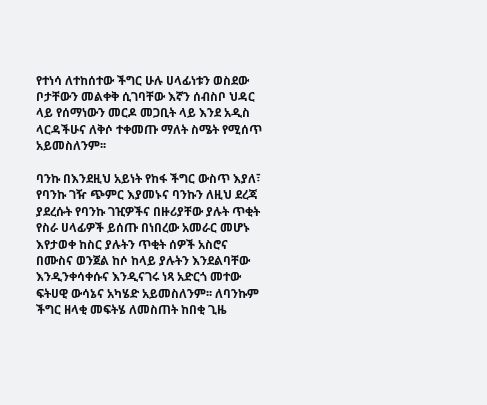የተነሳ ለተከሰተው ችግር ሁሉ ሀላፊነቱን ወስደው ቦታቸውን መልቀቅ ሲገባቸው እኛን ሰብስቦ ህዳር ላይ የሰማነውን መርዶ መጋቢት ላይ እንደ አዲስ ላርዳችሁና ለቅሶ ተቀመጡ ማለት ስሜት የሚሰጥ አይመስለንም፡፡

ባንኩ በእንደዚህ አይነት የከፋ ችግር ውስጥ እያለ፣ የባንኩ ገዥ ጭምር እያመኑና ባንኩን ለዚህ ደረጃ ያደረሱት የባንኩ ገዢዎችና በዙሪያቸው ያሉት ጥቂት የስራ ሀላፊዎች ይሰጡ በነበረው አመራር መሆኑ እየታወቀ ከስር ያሉትን ጥቂት ሰዎች አስሮና በሙስና ወንጀል ከሶ ከላይ ያሉትን እንደልባቸው እንዲንቀሳቀሱና እንዲናገሩ ነጻ አድርጎ መተው ፍትሀዊ ውሳኔና አካሄድ አይመስለንም፡፡ ለባንኩም ችግር ዘላቂ መፍትሄ ለመስጠት ከበቂ ጊዜ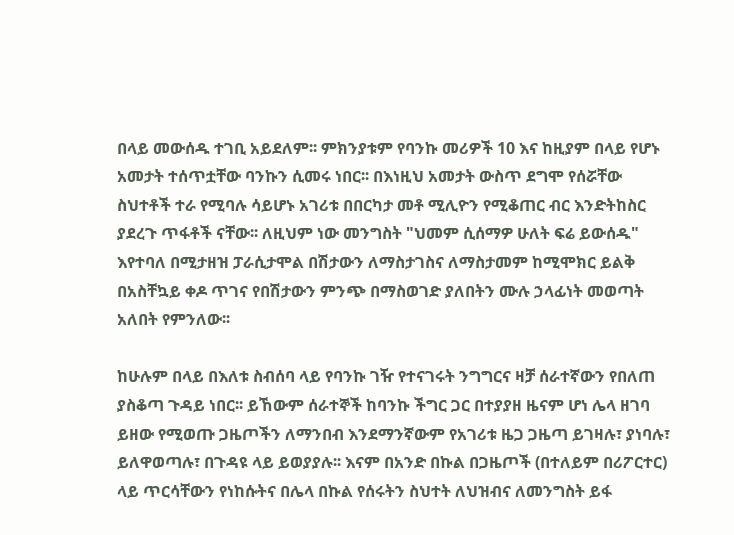በላይ መውሰዱ ተገቢ አይደለም፡፡ ምክንያቱም የባንኩ መሪዎች 10 እና ከዚያም በላይ የሆኑ አመታት ተሰጥቷቸው ባንኩን ሲመሩ ነበር፡፡ በእነዚህ አመታት ውስጥ ደግሞ የሰሯቸው ስህተቶች ተራ የሚባሉ ሳይሆኑ አገሪቱ በበርካታ መቶ ሚሊዮን የሚቆጠር ብር እንድትከስር ያደረጉ ጥፋቶች ናቸው፡፡ ለዚህም ነው መንግስት "ህመም ሲሰማዎ ሁለት ፍሬ ይውሰዱ" እየተባለ በሚታዘዝ ፓራሲታሞል በሽታውን ለማስታገስና ለማስታመም ከሚሞክር ይልቅ በአስቸኳይ ቀዶ ጥገና የበሽታውን ምንጭ በማስወገድ ያለበትን ሙሉ ኃላፊነት መወጣት አለበት የምንለው፡፡

ከሁሉም በላይ በእለቱ ስብሰባ ላይ የባንኩ ገዥ የተናገሩት ንግግርና ዛቻ ሰራተኛውን የበለጠ ያስቆጣ ጉዳይ ነበር፡፡ ይኸውም ሰራተኞች ከባንኩ ችግር ጋር በተያያዘ ዜናም ሆነ ሌላ ዘገባ ይዘው የሚወጡ ጋዜጦችን ለማንበብ እንደማንኛውም የአገሪቱ ዜጋ ጋዜጣ ይገዛሉ፣ ያነባሉ፣ ይለዋወጣሉ፣ በጉዳዩ ላይ ይወያያሉ፡፡ እናም በአንድ በኩል በጋዜጦች (በተለይም በሪፖርተር) ላይ ጥርሳቸውን የነከሱትና በሌላ በኩል የሰሩትን ስህተት ለህዝብና ለመንግስት ይፋ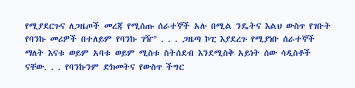የሚያደርጉና ለጋዜጦች መረጃ የሚሰጡ ሰራተኞች አሉ በሚል ንዴትና እልህ ውስጥ የገቡት የባንኩ መሪዎች በተለይም የባንኩ ገዥ" . . . ጋዜጣ ኮፒ እያደረጉ የሚያነቡ ሰራተኞች ማለት እናቱ ወይም አባቱ ወይም ሚስቱ ስትሰደብ እንደሚስቅ አይነት ሰው ሳዲስቶች ናቸው. . . የባንኩንም ድክመትና የውስጥ ችግር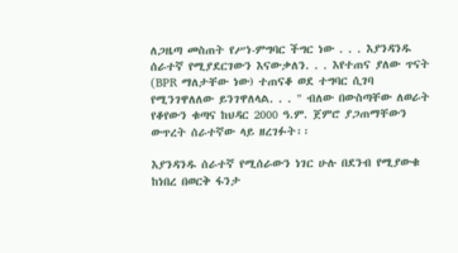ለጋዜጣ መስጠት የሥነ-ምግባር ችግር ነው . . . እያንዳንዱ ሰራተኛ የሚያደርገውን እናውቃለን. . . እየተጠና ያለው ጥናት (BPR ማለታቸው ነው) ተጠናቆ ወደ ተግባር ሲገባ የሚንገዋለለው ይንገዋለላል. . . " ብለው በውስጣቸው ለወራት የቆየውን ቁጣና ከህዳር 2000 ዓ.ም. ጀምሮ ያጋጠማቸውን ውጥረት ሰራተኛው ላይ ዘረገፉት፡፡

እያንዳንዱ ሰራተኛ የሚሰራውን ነገር ሁሉ በደንብ የሚያውቁ ከነበረ በወርቅ ፋንታ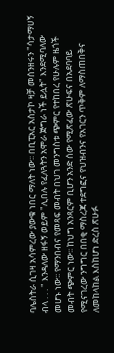ባሌስትራ ሲገዛ አሳምረው ያውቁ ነበር ማለት ነው፡፡ በቢፒአር አስታኮ ዛቻ መሰንዘሩን "ሳታማሀኝ ብላ . . . " እንዳለው ዘፋኝ ወይም "ሊበሉ የፈለጓትን አሞራ ጅግራ ነች ይሏት" እንደሚባለው መሆኑ ነው፡፡ የማንበብና የመጻፍ መብት በህገ መንግስቱ ጭምር የተከበረ የሁሉም ዜጎች መብት ጭምር ነው፡፡ ከህግ አንጻርም ቢሆን አንድ ሰው የሚጽፈው ጽሁፍና በአደባባይ የሚናገረው ንግግር በበቂ ማስረጃ ተደግፎና የህዝብንና የአገርን ጥቅም ለማስጠበቅና ለመከላከል እስከሆነ ድረስ ጽሁፉ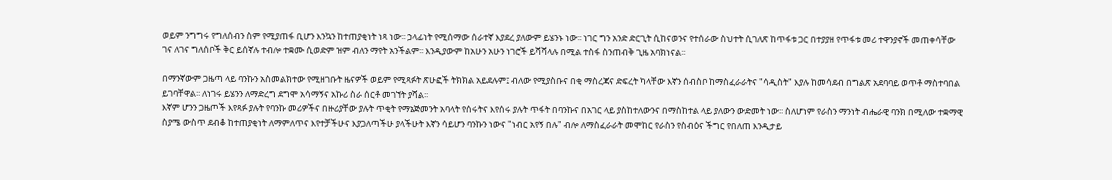ወይም ንግግሩ የግለሰብን ስም የሚያጠፋ ቢሆን እንኳን ከተጠያቂነት ነጻ ነው፡፡ ኃላፊነት የሚሰማው ሰራተኛ እያደረ ያለውም ይሄንኑ ነው፡፡ ነገር ግን አንድ ድርጊት ሲከናወንና የተሰራው ስህተት ሲገለጽ ከጥፋቱ ጋር በተያያዘ የጥፋቱ መሪ ተዋንያኖች መጠቀሳቸው ገና ለገና ግለሰቦች ቅር ይሰኛሉ ተብሎ ተቋሙ ሲወድም ዝም ብለን ማየት አንችልም፡፡ እንዲያውም ከአሁን አሁን ነገሮች ይሻሻላሉ በሚል ተስፋ ስንጠብቅ ጊዜ አባክነናል፡፡

በማንኛውም ጋዜጣ ላይ ባንኩን አስመልክተው የሚዘገቡት ዜናዎች ወይም የሚጻፉት ጽሁፎች ትክክል አይደሉም፤ ብለው የሚያስቡና በቂ ማስረጃና ድፍረት ካላቸው እኛን ሰብስቦ ከማስፈራራትና "ሳዲስት" እያሉ ከመሳደብ በግልጽ አደባባይ ወጥቶ ማስተባበል ይገባቸዋል፡፡ ለነገሩ ይሄንን ለማድረግ ደግሞ አሳማኝና አኩሪ ስራ ሰርቶ መገኘት ያሻል፡፡
እኛም ሆንን ጋዜጦች እየጻፉ ያሉት የባንኩ መሪዎችና በዙሪያቸው ያሉት ጥቂት የማኔጅመንት አባላት የሰሩትና እየሰሩ ያሉት ጥፋት በባንኩና በአገር ላይ ያስከተለውንና በማስከተል ላይ ያለውን ውድመት ነው፡፡ ስለሆነም የራስን ማንነት ብሔራዊ ባንክ በሚለው ተቋማዊ ስያሜ ውስጥ ደብቆ ከተጠያቂነት ለማምለጥና እየተቻችሁና እያጋለጣችሁ ያላችሁት እኛን ሳይሆን ባንኩን ነውና "ነብር አየኝ በሉ" ብሎ ለማስፈራራት መሞከር የራስን የስብዕና ችግር የበለጠ እንዲታይ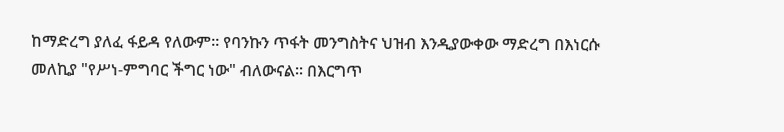ከማድረግ ያለፈ ፋይዳ የለውም፡፡ የባንኩን ጥፋት መንግስትና ህዝብ እንዲያውቀው ማድረግ በእነርሱ መለኪያ "የሥነ-ምግባር ችግር ነው" ብለውናል፡፡ በእርግጥ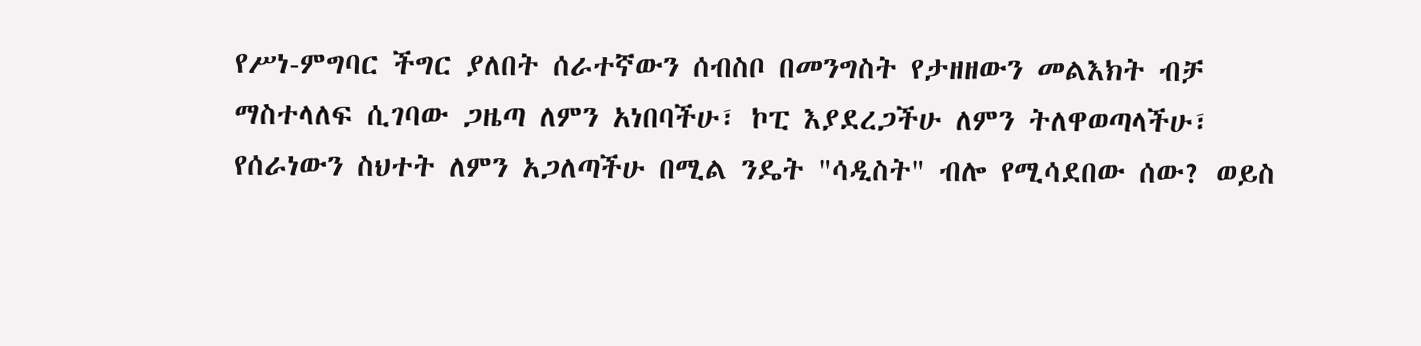የሥነ-ምግባር ችግር ያለበት ሰራተኛውን ሰብስቦ በመንግስት የታዘዘውን መልእክት ብቻ ማስተላለፍ ሲገባው ጋዜጣ ለምን አነበባችሁ፣ ኮፒ እያደረጋችሁ ለምን ትለዋወጣላችሁ፣ የሰራነውን ስህተት ለምን አጋለጣችሁ በሚል ንዴት "ሳዲስት" ብሎ የሚሳደበው ሰው? ወይስ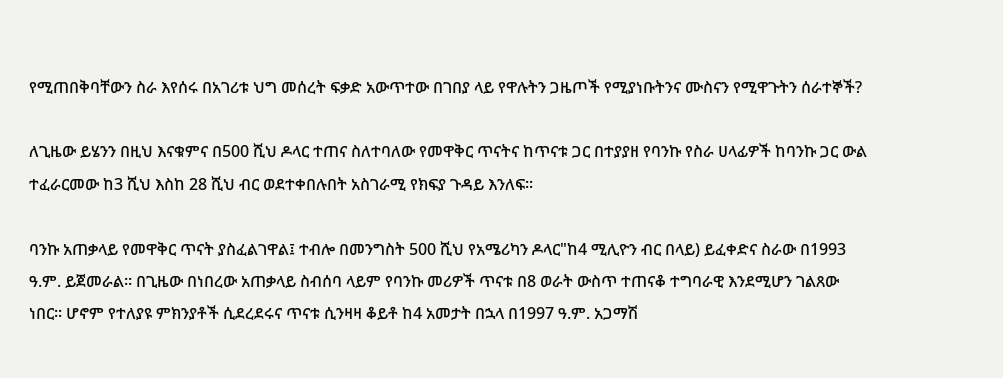የሚጠበቅባቸውን ስራ እየሰሩ በአገሪቱ ህግ መሰረት ፍቃድ አውጥተው በገበያ ላይ የዋሉትን ጋዜጦች የሚያነቡትንና ሙስናን የሚዋጉትን ሰራተኞች?

ለጊዜው ይሄንን በዚህ እናቁምና በ500 ሺህ ዶላር ተጠና ስለተባለው የመዋቅር ጥናትና ከጥናቱ ጋር በተያያዘ የባንኩ የስራ ሀላፊዎች ከባንኩ ጋር ውል ተፈራርመው ከ3 ሺህ እስከ 28 ሺህ ብር ወደተቀበሉበት አስገራሚ የክፍያ ጉዳይ እንለፍ፡፡

ባንኩ አጠቃላይ የመዋቅር ጥናት ያስፈልገዋል፤ ተብሎ በመንግስት 500 ሺህ የአሜሪካን ዶላር"ከ4 ሚሊዮን ብር በላይ) ይፈቀድና ስራው በ1993 ዓ.ም. ይጀመራል፡፡ በጊዜው በነበረው አጠቃላይ ስብሰባ ላይም የባንኩ መሪዎች ጥናቱ በ8 ወራት ውስጥ ተጠናቆ ተግባራዊ እንደሚሆን ገልጸው ነበር፡፡ ሆኖም የተለያዩ ምክንያቶች ሲደረደሩና ጥናቱ ሲንዛዛ ቆይቶ ከ4 አመታት በኋላ በ1997 ዓ.ም. አጋማሽ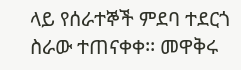ላይ የሰራተኞች ምደባ ተደርጎ ስራው ተጠናቀቀ፡፡ መዋቅሩ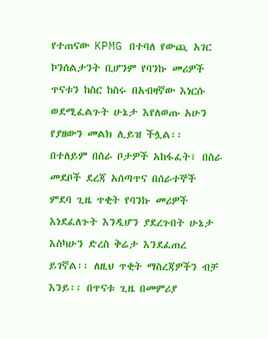የተጠናው KPMG በተባለ የውጪ አገር ኮንሰልታንት ቢሆንም የባንኩ መሪዎች ጥናቱን ከስር ከስሩ በአብዛኛው እነርሱ ወደሚፈልጉት ሁኔታ እየለወጡ አሁን የያዘውን መልክ ሊይዝ ችሏል፡፡ በተለይም በስራ ቦታዎች አከፋፈት፣ በስራ መደቦች ደረጃ አሰጣጥና በሰራተኞች ምደባ ጊዜ ጥቂት የባንኩ መሪዎች እነደፈለጉት እንዲሆን ያደረጉበት ሁኔታ እስካሁን ድረስ ቅሬታ እንደፈጠረ ይገኛል፡፡ ለዚህ ጥቂት ማስረጃዎችን ብቻ እንይ፡፡ በጥናቱ ጊዜ በመምሪያ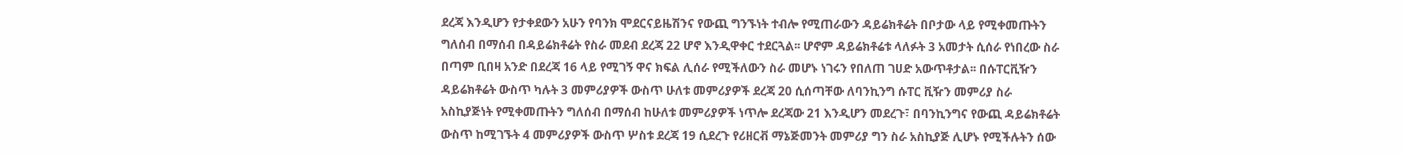ደረጃ እንዲሆን የታቀደውን አሁን የባንክ ሞደርናይዜሽንና የውጪ ግንኙነት ተብሎ የሚጠራውን ዳይሬክቶሬት በቦታው ላይ የሚቀመጡትን ግለሰብ በማሰብ በዳይሬክቶሬት የስራ መደብ ደረጃ 22 ሆኖ እንዲዋቀር ተደርጓል፡፡ ሆኖም ዳይሬክቶሬቱ ላለፉት 3 አመታት ሲሰራ የነበረው ስራ በጣም ቢበዛ አንድ በደረጃ 16 ላይ የሚገኝ ዋና ክፍል ሊሰራ የሚችለውን ስራ መሆኑ ነገሩን የበለጠ ገሀድ አውጥቶታል፡፡ በሱፐርቪዥን ዳይሬክቶሬት ውስጥ ካሉት 3 መምሪያዎች ውስጥ ሁለቱ መምሪያዎች ደረጃ 20 ሲሰጣቸው ለባንኪንግ ሱፐር ቪዥን መምሪያ ስራ አስኪያጅነት የሚቀመጡትን ግለሰብ በማሰብ ከሁለቱ መምሪያዎች ነጥሎ ደረጃው 21 እንዲሆን መደረጉ፣ በባንኪንግና የውጪ ዳይሬክቶሬት ውስጥ ከሚገኙት 4 መምሪያዎች ውስጥ ሦስቱ ደረጃ 19 ሲደረጉ የሪዘርቭ ማኔጅመንት መምሪያ ግን ስራ አስኪያጅ ሊሆኑ የሚችሉትን ሰው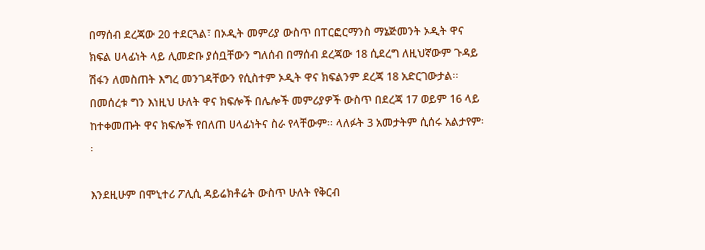በማሰብ ደረጃው 20 ተደርጓል፣ በኦዲት መምሪያ ውስጥ በፐርፎርማንስ ማኔጅመንት ኦዲት ዋና ክፍል ሀላፊነት ላይ ሊመድቡ ያሰቧቸውን ግለሰብ በማሰብ ደረጃው 18 ሲደረግ ለዚህኛውም ጉዳይ ሽፋን ለመስጠት እግረ መንገዳቸውን የሲስተም ኦዲት ዋና ክፍልንም ደረጃ 18 አድርገውታል፡፡ በመሰረቱ ግን እነዚህ ሁለት ዋና ክፍሎች በሌሎች መምሪያዎች ውስጥ በደረጃ 17 ወይም 16 ላይ ከተቀመጡት ዋና ክፍሎች የበለጠ ሀላፊነትና ስራ የላቸውም፡፡ ላለፉት 3 አመታትም ሲሰሩ አልታየም፡፡

እንደዚሁም በሞኒተሪ ፖሊሲ ዳይሬክቶሬት ውስጥ ሁለት የቅርብ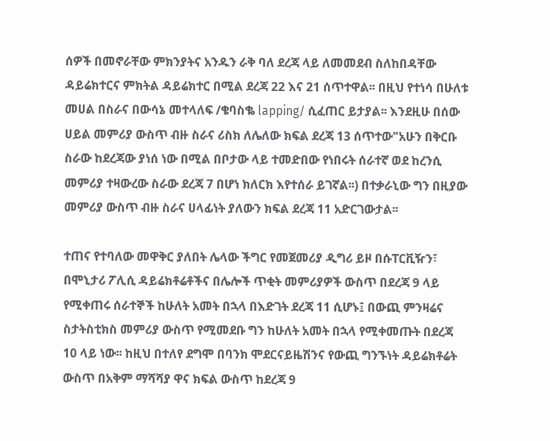ሰዎች በመኖራቸው ምክንያትና አንዱን ራቅ ባለ ደረጃ ላይ ለመመደብ ስለከበዳቸው ዳይሬክተርና ምክትል ዳይሬክተር በሚል ደረጃ 22 እና 21 ሰጥተዋል፡፡ በዚህ የተነሳ በሁለቱ መሀል በስራና በውሳኔ መተላለፍ /ቄባስቈ lapping/ ሲፈጠር ይታያል፡፡ እንደዚሁ በሰው ሀይል መምሪያ ውስጥ ብዙ ስራና ሪስክ ለሌለው ክፍል ደረጃ 13 ሰጥተው"አሁን በቅርቡ ስራው ከደረጃው ያነሰ ነው በሚል በቦታው ላይ ተመድበው የነበሩት ሰራተኛ ወደ ከረንሲ መምሪያ ተዛውረው ስራው ደረጃ 7 በሆነ ክለርክ እየተሰራ ይገኛል፡፡) በተቃራኒው ግን በዚያው መምሪያ ውስጥ ብዙ ስራና ሀላፊነት ያለውን ክፍል ደረጃ 11 አድርገውታል፡፡

ተጠና የተባለው መዋቅር ያለበት ሌላው ችግር የመጀመሪያ ዲግሪ ይዞ በሱፐርቪዥን፣ በሞኒታሪ ፖሊሲ ዳይሬክቶሬቶችና በሌሎች ጥቂት መምሪያዎች ውስጥ በደረጃ 9 ላይ የሚቀጠሩ ሰራተኞች ከሁለት አመት በኋላ በእድገት ደረጃ 11 ሲሆኑ፤ በውጪ ምንዛሬና ስታትስቲክስ መምሪያ ውስጥ የሚመደቡ ግን ከሁለት አመት በኋላ የሚቀመጡት በደረጃ 10 ላይ ነው፡፡ ከዚህ በተለየ ደግሞ በባንክ ሞደርናይዜሽንና የውጪ ግንኙነት ዳይሬክቶሬት ውስጥ በአቅም ማሻሻያ ዋና ክፍል ውስጥ ከደረጃ 9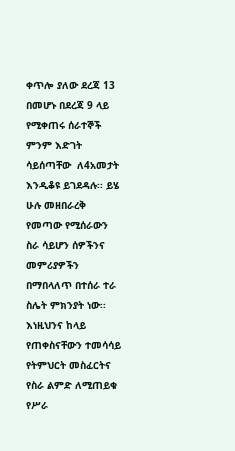ቀጥሎ ያለው ደረጃ 13 በመሆኑ በደረጃ 9 ላይ የሚቀጠሩ ሰራተኞች ምንም እድገት ሳይሰጣቸው  ለ4አመታት እንዲቆዩ ይገደዳሉ፡፡ ይሄ ሁሉ መዘበራረቅ የመጣው የሚሰራውን ስራ ሳይሆን ሰዎችንና መምሪያዎችን በማበላለጥ በተሰራ ተራ ስሌት ምክንያት ነው፡፡ እነዚህንና ከላይ የጠቀስናቸውን ተመሳሳይ የትምህርት መስፈርትና የስራ ልምድ ለሚጠይቁ የሥራ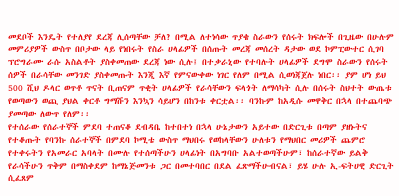መደቦች እንዴት የተለያየ ደረጃ ሊሰጣቸው ቻለ? በሚል ለተነሳው ጥያቄ ስራውን የሰሩት ክፍሎች በጊዜው በሁሉም መምሪያዎች ውስጥ በቦታው ላይ የነበሩት የስራ ሀላፊዎች በሰጡት መረጃ መሰረት ዳታው ወደ ኮምፒውተር ሲገባ ፕሮግራሙ ራሱ አስልቶት ያስቀመጠው ደረጃ ነው ሲሉ፤ በተቃራኒው የተባሉት ሀላፊዎች ደግሞ ስራውን የሰሩት ሰዎች በራሳቸው መንገድ ያስቀመጡት እንጂ እኛ የምናውቀው ነገር የለም በሚል ሲወነጃጀሉ ነበር፡፡ ያም ሆነ ይህ 500 ሺህ ዶላር ወጥቶ ጥናት ቢጠናም ጥቂት ሀላፊዎች የራሳቸውን ፍላጎት ለማሳካት ሲሉ በሰሩት ስህተት ውጤቱ የወጣውን ወጪ ያህል ቀርቶ ግማሹን እንኳን ሳይሆን በከንቱ ቀርቷል፡፡ ባንኩም ከአዲሱ መዋቅር በኋላ በተጨባጭ ያመጣው ለውጥ የለም፡፡
የተሰራው የሰራተኞች ምደባ ተጠናቆ ደብዳቤ ከተበተነ በኋላ ሁኔታውን አይተው በድርጊቱ በጣም ያዘኑትና የተቆጡት የባንኩ ሰራተኞች በምደባ ኮሚቴ ውስጥ ማህበሩ የወከላቸውን ሁለቱን የማህበር መሪዎች ጨምሮ የተቀሩትን የአመራር አባላት በሙሉ የተሰጣችሁን ሀላፊነት በአግባቡ አልተወጣችሁም፣ ከሰራተኛው ይልቅ የራሳችሁን ጥቅም በማስቀደም ከማኔጅመንቱ ጋር በመተባበር በደል ፈጽማችሁብናል፣ ይሄ ሁሉ ኢ-ፍትሀዊ ድርጊት ሲፈጸም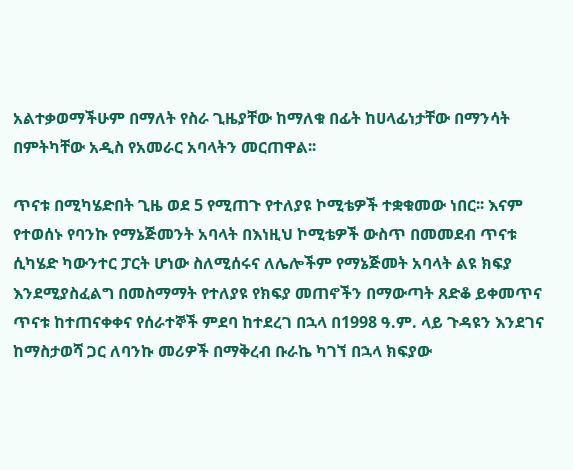አልተቃወማችሁም በማለት የስራ ጊዜያቸው ከማለቁ በፊት ከሀላፊነታቸው በማንሳት በምትካቸው አዲስ የአመራር አባላትን መርጠዋል፡፡

ጥናቱ በሚካሄድበት ጊዜ ወደ 5 የሚጠጉ የተለያዩ ኮሚቴዎች ተቋቁመው ነበር፡፡ እናም የተወሰኑ የባንኩ የማኔጅመንት አባላት በእነዚህ ኮሚቴዎች ውስጥ በመመደብ ጥናቱ ሲካሄድ ካውንተር ፓርት ሆነው ስለሚሰሩና ለሌሎችም የማኔጅመት አባላት ልዩ ክፍያ እንደሚያስፈልግ በመስማማት የተለያዩ የክፍያ መጠኖችን በማውጣት ጸድቆ ይቀመጥና ጥናቱ ከተጠናቀቀና የሰራተኞች ምደባ ከተደረገ በኋላ በ1998 ዓ.ም. ላይ ጉዳዩን እንደገና ከማስታወሻ ጋር ለባንኩ መሪዎች በማቅረብ ቡራኬ ካገኘ በኋላ ክፍያው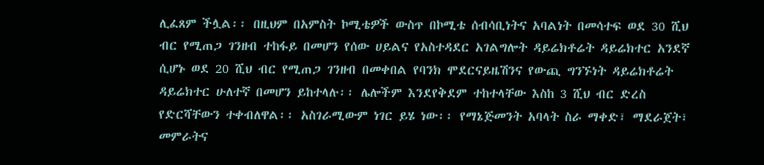ሊፈጸም ችሏል፡፡ በዚህም በአምስት ኮሚቴዎች ውስጥ በኮሚቴ ሰብሳቢነትና አባልነት በመሳተፍ ወደ 30 ሺህ ብር የሚጠጋ ገንዘብ ተከፋይ በመሆን የሰው ሀይልና የአስተዳደር አገልግሎት ዳይሬክቶሬት ዳይሬክተር አንደኛ ሲሆኑ ወደ 20 ሺህ ብር የሚጠጋ ገንዘብ በመቀበል የባንክ ሞደርናይዜሽንና የውጪ ግንኙነት ዳይሬክቶሬት ዳይሬክተር ሁለተኛ በመሆን ይከተላሉ፡፡ ሌሎችም እንደየቅደም ተከተላቸው እስከ 3 ሺህ ብር ድረስ የድርሻቸውን ተቀብለዋል፡፡ አስገራሚውም ነገር ይሄ ነው፡፡ የማኔጅመንት አባላት ስራ ማቀድ፣ ማደራጀት፣ መምራትና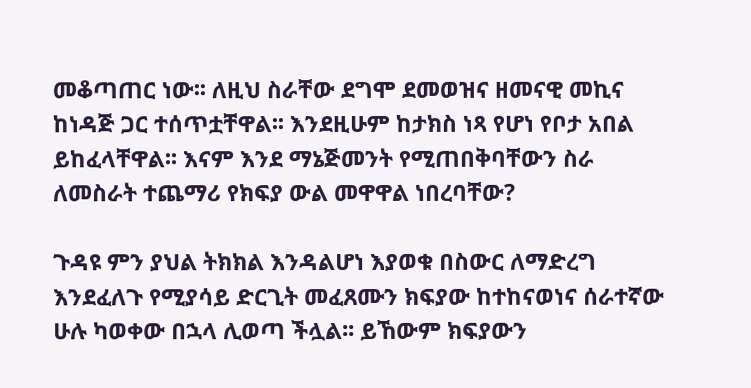መቆጣጠር ነው፡፡ ለዚህ ስራቸው ደግሞ ደመወዝና ዘመናዊ መኪና ከነዳጅ ጋር ተሰጥቷቸዋል፡፡ እንደዚሁም ከታክስ ነጻ የሆነ የቦታ አበል ይከፈላቸዋል፡፡ እናም እንደ ማኔጅመንት የሚጠበቅባቸውን ስራ ለመስራት ተጨማሪ የክፍያ ውል መዋዋል ነበረባቸው?

ጉዳዩ ምን ያህል ትክክል እንዳልሆነ እያወቁ በስውር ለማድረግ እንደፈለጉ የሚያሳይ ድርጊት መፈጸሙን ክፍያው ከተከናወነና ሰራተኛው ሁሉ ካወቀው በኋላ ሊወጣ ችሏል፡፡ ይኸውም ክፍያውን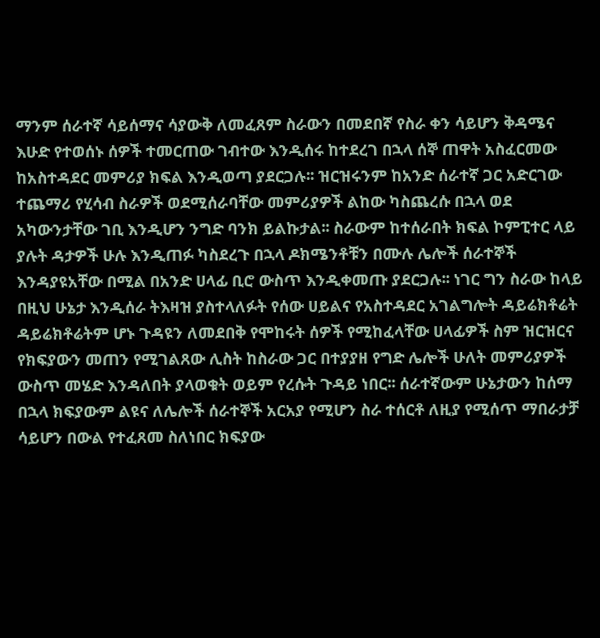ማንም ሰራተኛ ሳይሰማና ሳያውቅ ለመፈጸም ስራውን በመደበኛ የስራ ቀን ሳይሆን ቅዳሜና እሁድ የተወሰኑ ሰዎች ተመርጠው ገብተው እንዲሰሩ ከተደረገ በኋላ ሰኞ ጠዋት አስፈርመው ከአስተዳደር መምሪያ ክፍል እንዲወጣ ያደርጋሉ፡፡ ዝርዝሩንም ከአንድ ሰራተኛ ጋር አድርገው ተጨማሪ የሂሳብ ስራዎች ወደሚሰራባቸው መምሪያዎች ልከው ካስጨረሱ በኋላ ወደ አካውንታቸው ገቢ እንዲሆን ንግድ ባንክ ይልኩታል፡፡ ስራውም ከተሰራበት ክፍል ኮምፒተር ላይ ያሉት ዳታዎች ሁሉ እንዲጠፉ ካስደረጉ በኋላ ዶክሜንቶቹን በሙሉ ሌሎች ሰራተኞች እንዳያዩአቸው በሚል በአንድ ሀላፊ ቢሮ ውስጥ እንዲቀመጡ ያደርጋሉ፡፡ ነገር ግን ስራው ከላይ በዚህ ሁኔታ እንዲሰራ ትእዛዝ ያስተላለፉት የሰው ሀይልና የአስተዳደር አገልግሎት ዳይሬክቶሬት ዳይሬክቶሬትም ሆኑ ጉዳዩን ለመደበቅ የሞከሩት ሰዎች የሚከፈላቸው ሀላፊዎች ስም ዝርዝርና የክፍያውን መጠን የሚገልጸው ሊስት ከስራው ጋር በተያያዘ የግድ ሌሎች ሁለት መምሪያዎች ውስጥ መሄድ እንዳለበት ያላወቁት ወይም የረሱት ጉዳይ ነበር፡፡ ሰራተኛውም ሁኔታውን ከሰማ በኋላ ክፍያውም ልዩና ለሌሎች ሰራተኞች አርአያ የሚሆን ስራ ተሰርቶ ለዚያ የሚሰጥ ማበራታቻ ሳይሆን በውል የተፈጸመ ስለነበር ክፍያው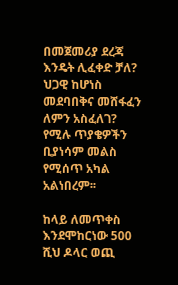በመጀመሪያ ደረጃ እንዴት ሊፈቀድ ቻለ? ህጋዊ ከሆነስ መደባበቅና መሸፋፈን ለምን አስፈለገ? የሚሉ ጥያቄዎችን ቢያነሳም መልስ የሚሰጥ አካል አልነበረም፡፡

ከላይ ለመጥቀስ እንደሞከርነው 500 ሺህ ዶላር ወጪ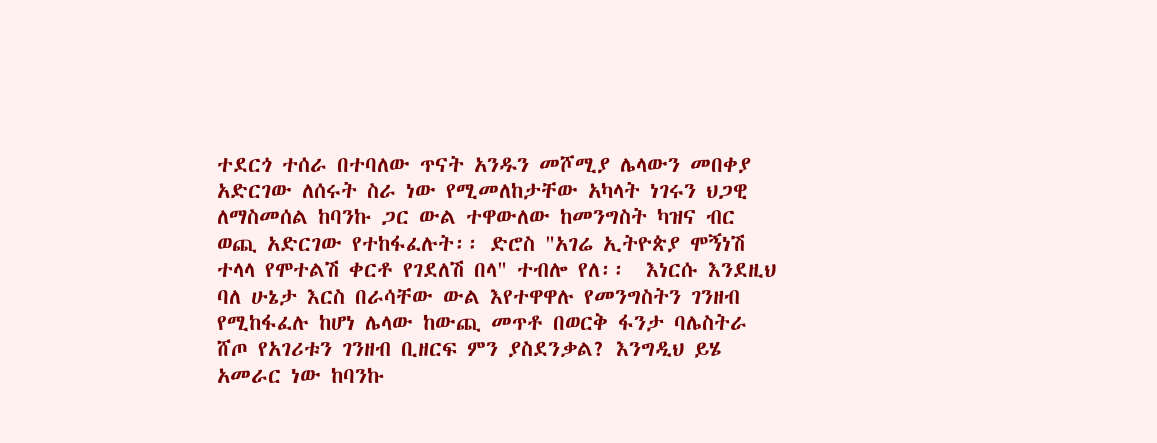ተደርጎ ተሰራ በተባለው ጥናት አንዱን መሾሚያ ሌላውን መበቀያ አድርገው ለሰሩት ስራ ነው የሚመለከታቸው አካላት ነገሩን ህጋዊ ለማስመሰል ከባንኩ ጋር ውል ተዋውለው ከመንግስት ካዝና ብር ወጪ አድርገው የተከፋፈሉት፡፡ ድሮስ "አገሬ ኢትዮጵያ ሞኝነሽ ተላላ የሞተልሽ ቀርቶ የገደለሽ በላ" ተብሎ የለ፡፡  እነርሱ እንደዚህ ባለ ሁኔታ እርስ በራሳቸው ውል እየተዋዋሉ የመንግስትን ገንዘብ የሚከፋፈሉ ከሆነ ሌላው ከውጪ መጥቶ በወርቅ ፋንታ ባሌስትራ ሸጦ የአገሪቱን ገንዘብ ቢዘርፍ ምን ያስደንቃል? እንግዲህ ይሄ አመራር ነው ከባንኩ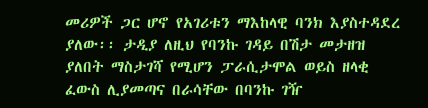መሪዎች ጋር ሆኖ የአገሪቱን ማእከላዊ ባንክ እያስተዳደረ ያለው፡፡ ታዲያ ለዚህ የባንኩ ገዳይ በሽታ መታዘዝ ያለበት ማስታገሻ የሚሆን ፓራሲታሞል ወይስ ዘላቂ ፈውስ ሊያመጣና በራሳቸው በባንኩ ገዥ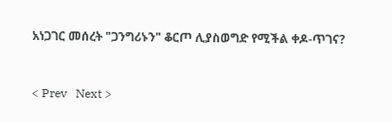አነጋገር መሰረት "ጋንግሪኑን" ቆርጦ ሊያስወግድ የሚችል ቀዶ-ጥገና?


< Prev   Next >